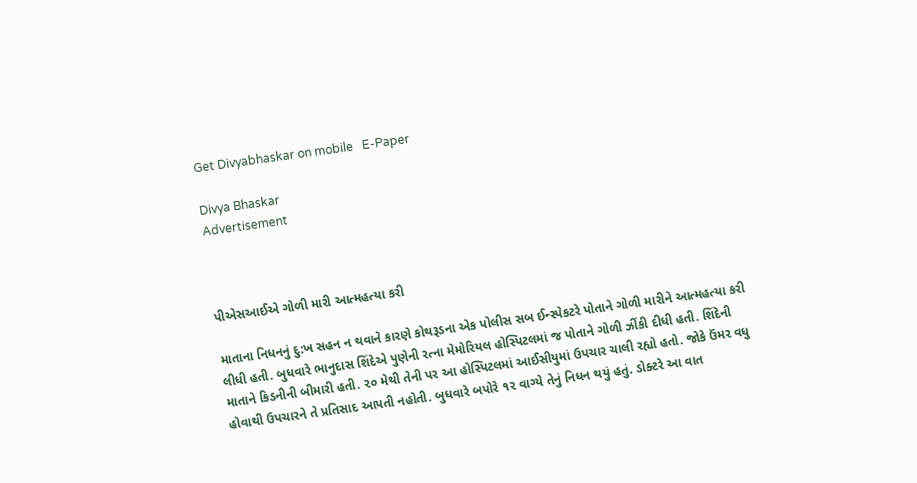Get Divyabhaskar on mobile   E-Paper

Divya Bhaskar
Advertisement



પીએસઆઈએ ગોળી મારી આત્મહત્યા કરી

માતાના નિધનનું દુ:ખ સહન ન થવાને કારણે કોથરૂડના એક પોલીસ સબ ઈન્સ્પેકટરે પોતાને ગોળી મારીને આત્મહત્યા કરી લીધી હતી. બુધવારે ભાનુદાસ શિંદેએ પુણેની રત્ના મેમોરિયલ હોસ્પિટલમાં જ પોતાને ગોળી ઝીંકી દીધી હતી. શિંદેની માતાને કિડનીની બીમારી હતી. ૨૦ મેથી તેની પર આ હોસ્પિટલમાં આઈસીયુમાં ઉપચાર ચાલી રહ્યો હતો. જોકે ઉંમર વધુ હોવાથી ઉપચારને તે પ્રતિસાદ આપતી નહોતી. બુધવારે બપોરે ૧૨ વાગ્યે તેનું નિધન થયું હતું. ડોક્ટરે આ વાત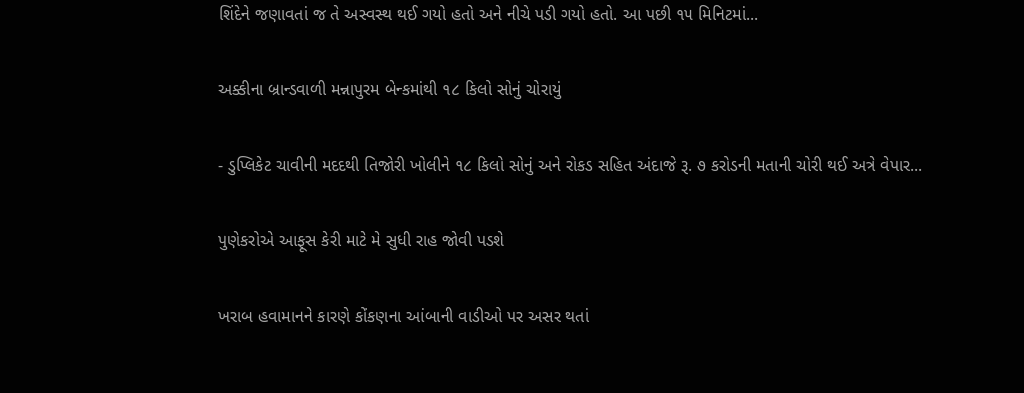શિંદેને જણાવતાં જ તે અસ્વસ્થ થઈ ગયો હતો અને નીચે પડી ગયો હતો. આ પછી ૧૫ મિનિટમાં...

અક્કીના બ્રાન્ડવાળી મન્નાપુરમ બેન્કમાંથી ૧૮ કિલો સોનું ચોરાયું

- ડુપ્લિકેટ ચાવીની મદદથી તિજોરી ખોલીને ૧૮ કિલો સોનું અને રોકડ સહિત અંદાજે રૂ. ૭ કરોડની મતાની ચોરી થઈ અત્રે વેપાર...

પુણેકરોએ આફૂસ કેરી માટે મે સુધી રાહ જોવી પડશે

ખરાબ હવામાનને કારણે કોંકણના આંબાની વાડીઓ પર અસર થતાં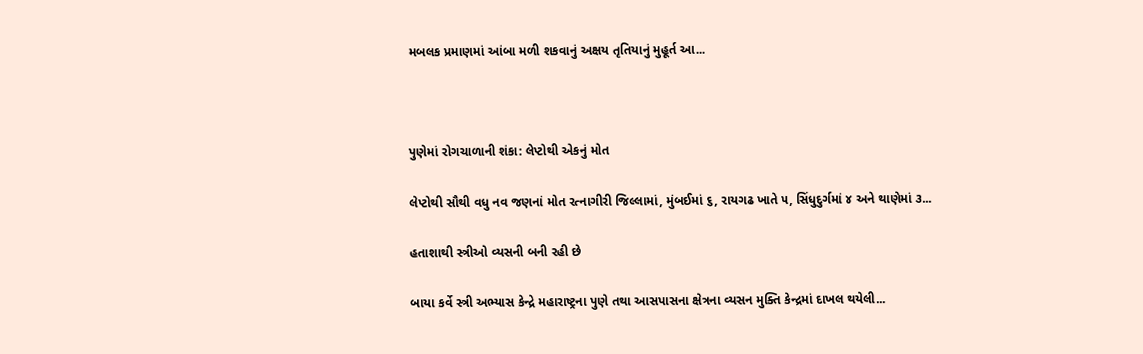મબલક પ્રમાણમાં આંબા મળી શકવાનું અક્ષય તૃતિયાનું મુહૂર્ત આ...



પુણેમાં રોગચાળાની શંકા: લેપ્ટોથી એકનું મોત

લેપ્ટોથી સૌથી વધુ નવ જણનાં મોત રત્નાગીરી જિલ્લામાં, મુંબઈમાં ૬, રાયગઢ ખાતે ૫, સિંધુદુર્ગમાં ૪ અને થાણેમાં ૩...

હતાશાથી સ્ત્રીઓ વ્યસની બની રહી છે

બાયા કર્વે સ્ત્રી અભ્યાસ કેન્દ્રે મહારાષ્ટ્રના પુણે તથા આસપાસના ક્ષેત્રના વ્યસન મુક્તિ કેન્દ્રમાં દાખલ થયેલી...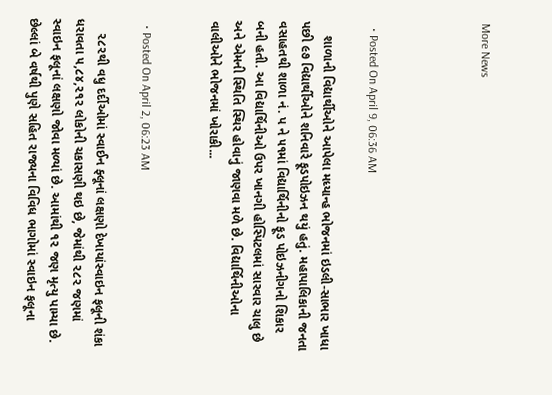More News




  • Posted On April 9, 06:36 AM

    શાળાની વિદ્યાર્થીઓને આપેલા મધ્યાન્હ ભોજનમાં ઇડલી-સાભાર ખાધા પછી ૯૭ વિદ્યાર્થીઓને શનિવારે ફૂડપોઇઝન થયું હતું. મહાપાલિકાની જનતા વસાહતથી શાળા નં. પ ને ૫૧માં વિદ્યાર્થિનીનો ફૂડ પોઇઝનીગનો શિકાર બની હતી. આ વિદ્યાર્થિનીઓ ઉપર ખાનગી હોસ્પિટલમાં સારવાર ચાલુ છે અને એમની સ્થિતિ સ્થિર હોવાનું જાણવા મળે છે. વિદ્યાર્થિનીઓના વાલીઓને ભોજનમાં ખોરાકી...


  • Posted On April 2, 06:23 AM

    ૨૮૨થી વધુ દર્દીઓમાં સ્વાઈન ફ્લૂનાં લક્ષણો દેખાયાંસ્વાઇન ફલૂની શંકા ધરાવતા ૫,૮૪,૨૧૨ લોકોની ચકાસણી થઇ છે, જેમાંથી ૨૮૨ જણમાં સ્વાઇન ફલૂનાં લક્ષણો જોવા મળ્યાં છે. આમાંથી ૧૨ જણ મૃત્યુ પામ્યા છે. છેલ્લાં બે વર્ષથી પુણે સહિત રાજ્યના વિવિધ ભાગોમાં સ્વાઇન ફલૂના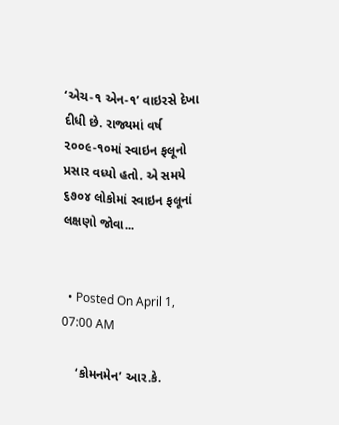‘એચ-૧ એન-૧’ વાઇરસે દેખા દીધી છે. રાજ્યમાં વર્ષ ૨૦૦૯-૧૦માં સ્વાઇન ફલૂનો પ્રસાર વધ્યો હતો. એ સમયે ૬૭૦૪ લોકોમાં સ્વાઇન ફલૂનાં લક્ષણો જોવા...


  • Posted On April 1, 07:00 AM

    ‘કોમનમેન’ આર.કે.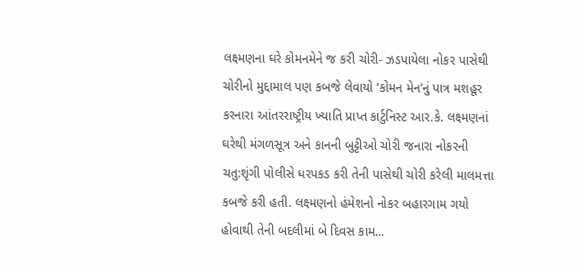લક્ષ્મણના ઘરે કોમનમેને જ કરી ચોરી- ઝડપાયેલા નોકર પાસેથી ચોરીનો મુદ્દામાલ પણ કબજે લેવાયો ‘કોમન મેન’નું પાત્ર મશહૂર કરનારા આંતરરાષ્ટ્રીય ખ્યાતિ પ્રાપ્ત કાર્ટુનિસ્ટ આર.કે. લક્ષ્મણનાં ઘરેથી મંગળસૂત્ર અને કાનની બુટ્ટીઓ ચોરી જનારા નોકરની ચતુ:શૃંગી પોલીસે ધરપકડ કરી તેની પાસેથી ચોરી કરેલી માલમત્તા કબજે કરી હતી. લક્ષ્મણનો હંમેશનો નોકર બહારગામ ગયો હોવાથી તેની બદલીમાં બે દિવસ કામ...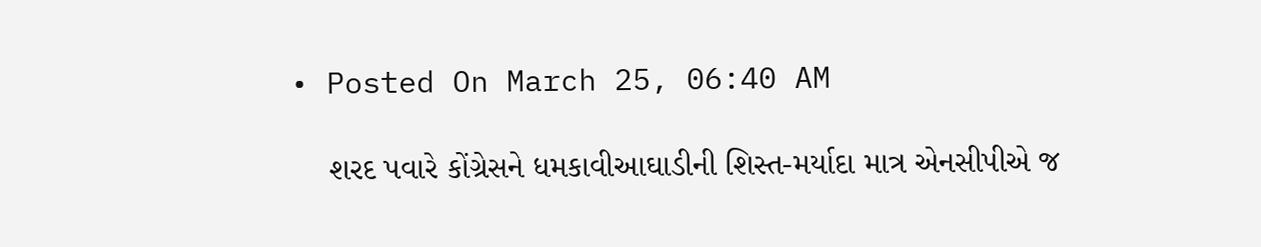• Posted On March 25, 06:40 AM

    શરદ પવારે કોંગ્રેસને ધમકાવીઆઘાડીની શિસ્ત-મર્યાદા માત્ર એનસીપીએ જ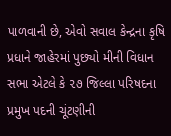પાળવાની છે, એવો સવાલ કેન્દ્રના કૃષિ પ્રધાને જાહેરમાં પુછ્યો મીની વિધાન સભા એટલે કે ૨૭ જિલ્લા પરિષદના પ્રમુખ પદની ચૂંટણીની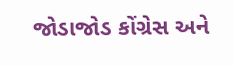જોડાજોડ કોંગ્રેસ અને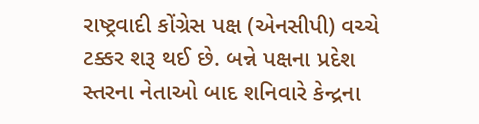રાષ્ટ્રવાદી કોંગ્રેસ પક્ષ (એનસીપી) વચ્ચે ટક્કર શરૂ થઈ છે. બન્ને પક્ષના પ્રદેશ સ્તરના નેતાઓ બાદ શનિવારે કેન્દ્રના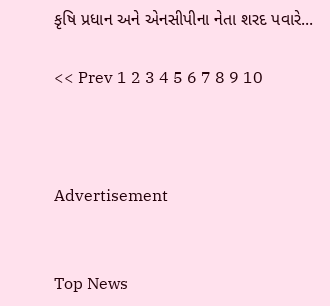કૃષિ પ્રધાન અને એનસીપીના નેતા શરદ પવારે...

<< Prev 1 2 3 4 5 6 7 8 9 10



Advertisement


Top News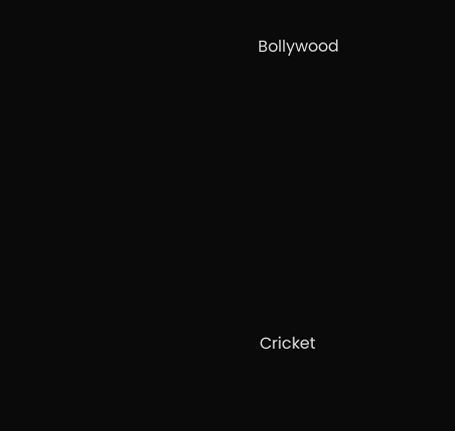Bollywood











Cricket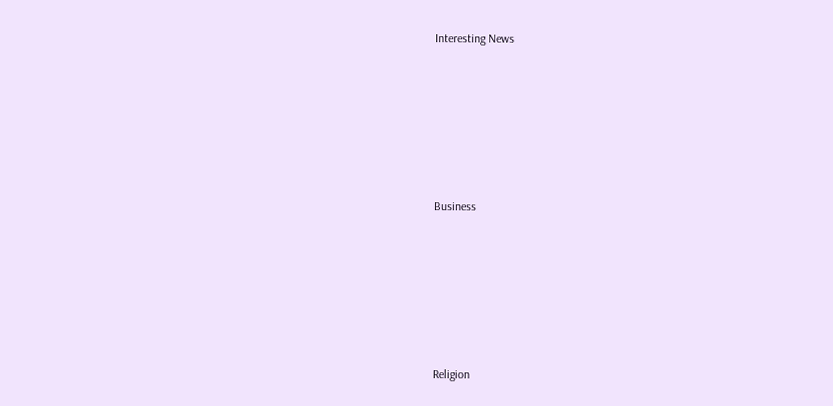Interesting News











Business











Religion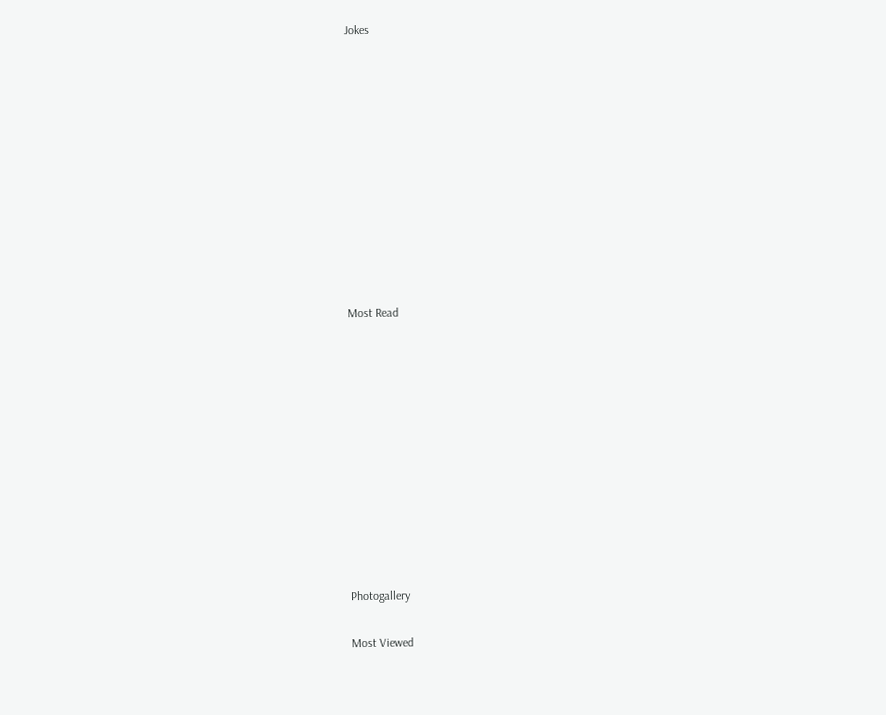Jokes











Most Read











Photogallery

Most Viewed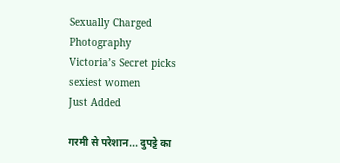Sexually Charged Photography
Victoria’s Secret picks sexiest women
Just Added

गरमी से परेशान... दुपट्टे का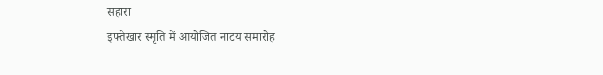सहारा
इफ्तेखार स्मृति में आयोजित नाटय समारोह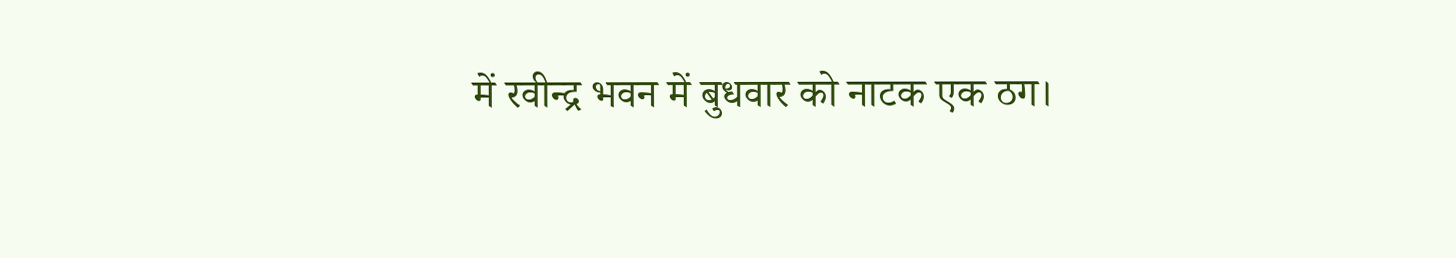में रवीन्द्र भवन में बुधवार को नाटक एक ठग।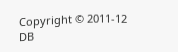Copyright © 2011-12 DB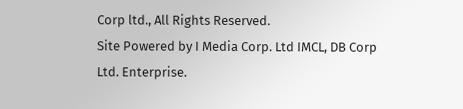Corp ltd., All Rights Reserved.
Site Powered by I Media Corp. Ltd IMCL, DB Corp Ltd. Enterprise.